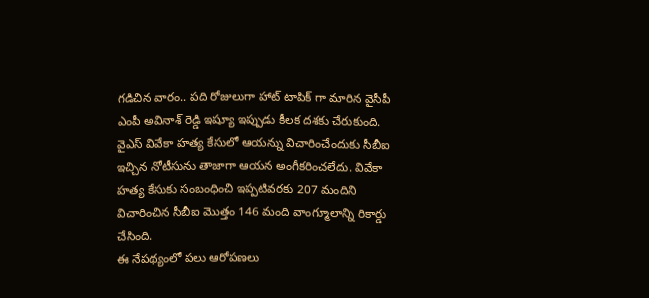గడిచిన వారం.. పది రోజులుగా హాట్ టాపిక్ గా మారిన వైసీపీ ఎంపీ అవినాశ్ రెడ్డి ఇష్యూ ఇప్పుడు కీలక దశకు చేరుకుంది. వైఎస్ వివేకా హత్య కేసులో ఆయన్ను విచారించేందుకు సీబీఐ ఇచ్చిన నోటీసును తాజాగా ఆయన అంగీకరించలేదు. వివేకా హత్య కేసుకు సంబంధించి ఇప్పటివరకు 207 మందిని విచారించిన సీబీఐ మొత్తం 146 మంది వాంగ్మూలాన్ని రికార్డు చేసింది.
ఈ నేపథ్యంలో పలు ఆరోపణలు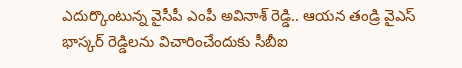ఎదుర్కొంటున్న వైసీపీ ఎంపీ అవినాశ్ రెడ్డి.. ఆయన తండ్రి వైఎస్ భాస్కర్ రెడ్డిలను విచారించేందుకు సీబీఐ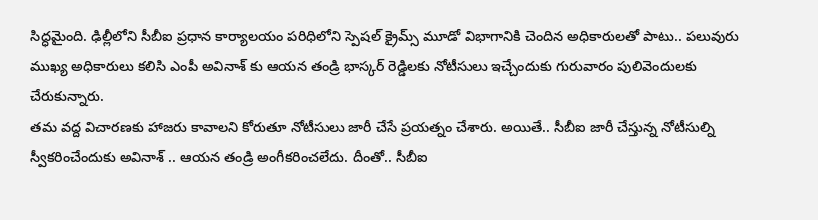సిద్ధమైంది. ఢిల్లీలోని సీబీఐ ప్రధాన కార్యాలయం పరిధిలోని స్పెషల్ క్రైమ్స్ మూడో విభాగానికి చెందిన అధికారులతో పాటు.. పలువురు ముఖ్య అధికారులు కలిసి ఎంపీ అవినాశ్ కు ఆయన తండ్రి భాస్కర్ రెడ్డిలకు నోటీసులు ఇచ్చేందుకు గురువారం పులివెందులకు చేరుకున్నారు.
తమ వద్ద విచారణకు హాజరు కావాలని కోరుతూ నోటీసులు జారీ చేసే ప్రయత్నం చేశారు. అయితే.. సీబీఐ జారీ చేస్తున్న నోటీసుల్ని స్వీకరించేందుకు అవినాశ్ .. ఆయన తండ్రి అంగీకరించలేదు. దీంతో.. సీబీఐ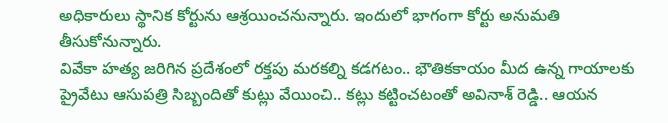అధికారులు స్థానిక కోర్టును ఆశ్రయించనున్నారు. ఇందులో భాగంగా కోర్టు అనుమతి తీసుకోనున్నారు.
వివేకా హత్య జరిగిన ప్రదేశంలో రక్తపు మరకల్ని కడగటం.. భౌతికకాయం మీద ఉన్న గాయాలకు ప్రైవేటు ఆసుపత్రి సిబ్బందితో కుట్లు వేయించి.. కట్లు కట్టించటంతో అవినాశ్ రెడ్డి.. ఆయన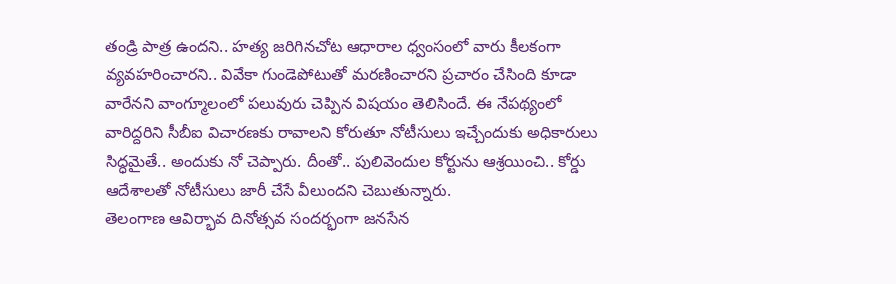తండ్రి పాత్ర ఉందని.. హత్య జరిగినచోట ఆధారాల ధ్వంసంలో వారు కీలకంగా వ్యవహరించారని.. వివేకా గుండెపోటుతో మరణించారని ప్రచారం చేసింది కూడా వారేనని వాంగ్మూలంలో పలువురు చెప్పిన విషయం తెలిసిందే. ఈ నేపథ్యంలో వారిద్దరిని సీబీఐ విచారణకు రావాలని కోరుతూ నోటీసులు ఇచ్చేందుకు అధికారులు సిద్ధమైతే.. అందుకు నో చెప్పారు. దీంతో.. పులివెందుల కోర్టును ఆశ్రయించి.. కోర్డు ఆదేశాలతో నోటీసులు జారీ చేసే వీలుందని చెబుతున్నారు.
తెలంగాణ ఆవిర్భావ దినోత్సవ సందర్భంగా జనసేన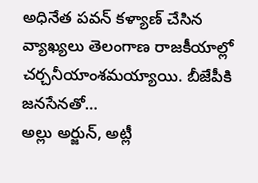అధినేత పవన్ కళ్యాణ్ చేసిన వ్యాఖ్యలు తెలంగాణ రాజకీయాల్లో చర్చనీయాంశమయ్యాయి. బీజేపీకి జనసేనతో…
అల్లు అర్జున్, అట్లీ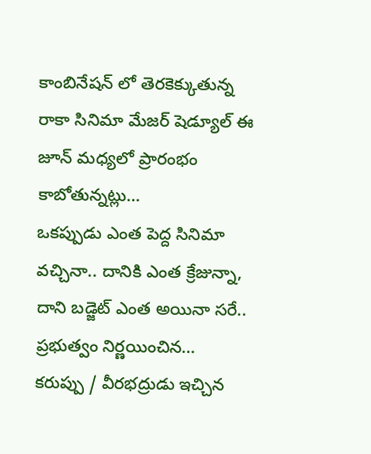కాంబినేషన్ లో తెరకెక్కుతున్న రాకా సినిమా మేజర్ షెడ్యూల్ ఈ జూన్ మధ్యలో ప్రారంభం కాబోతున్నట్లు…
ఒకప్పుడు ఎంత పెద్ద సినిమా వచ్చినా.. దానికి ఎంత క్రేజున్నా, దాని బడ్జెట్ ఎంత అయినా సరే.. ప్రభుత్వం నిర్ణయించిన…
కరుప్పు / వీరభద్రుడు ఇచ్చిన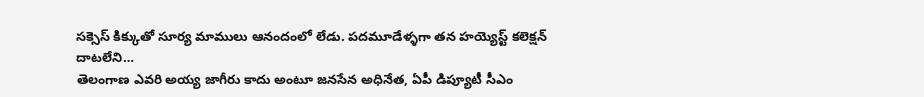సక్సెస్ కిక్కుతో సూర్య మాములు ఆనందంలో లేడు. పదమూడేళ్ళగా తన హయ్యెస్ట్ కలెక్షన్ దాటలేని…
తెలంగాణ ఎవరి అయ్య జాగీరు కాదు అంటూ జనసేన అధినేత, ఏపీ డిప్యూటీ సీఎం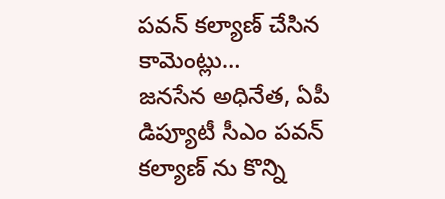పవన్ కల్యాణ్ చేసిన కామెంట్లు…
జనసేన అధినేత, ఏపీ డిప్యూటీ సీఎం పవన్ కల్యాణ్ ను కొన్ని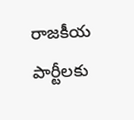రాజకీయ పార్టీలకు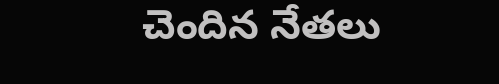చెందిన నేతలు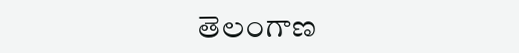తెలంగాణ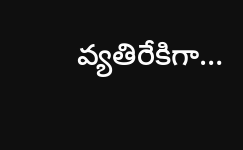వ్యతిరేకిగా…